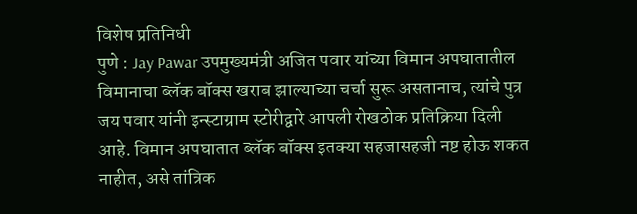विशेष प्रतिनिधी
पुणे : Jay Pawar उपमुख्यमंत्री अजित पवार यांच्या विमान अपघातातील विमानाचा ब्लॅक बॉक्स खराब झाल्याच्या चर्चा सुरू असतानाच, त्यांचे पुत्र जय पवार यांनी इन्स्टाग्राम स्टोरीद्वारे आपली रोखठोक प्रतिक्रिया दिली आहे. विमान अपघातात ब्लॅक बॉक्स इतक्या सहजासहजी नष्ट होऊ शकत नाहीत, असे तांत्रिक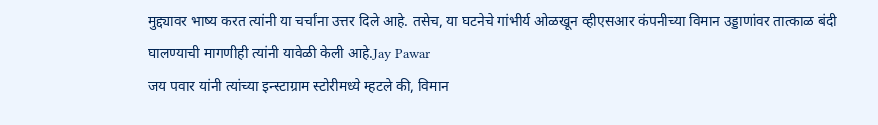मुद्द्यावर भाष्य करत त्यांनी या चर्चांना उत्तर दिले आहे. तसेच, या घटनेचे गांभीर्य ओळखून व्हीएसआर कंपनीच्या विमान उड्डाणांवर तात्काळ बंदी घालण्याची मागणीही त्यांनी यावेळी केली आहे.Jay Pawar
जय पवार यांनी त्यांच्या इन्स्टाग्राम स्टोरीमध्ये म्हटले की, विमान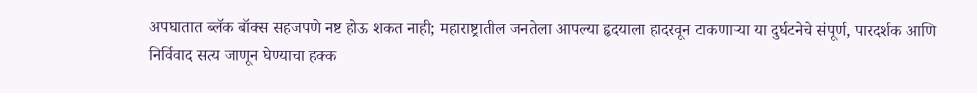अपघातात ब्लॅक बॉक्स सहजपणे नष्ट होऊ शकत नाही; महाराष्ट्रातील जनतेला आपल्या हृदयाला हादरवून टाकणाऱ्या या दुर्घटनेचे संपूर्ण, पारदर्शक आणि निर्विवाद सत्य जाणून घेण्याचा हक्क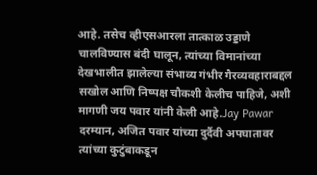आहे. तसेच व्हीएसआरला तात्काळ उड्डाणे चालविण्यास बंदी घालून, त्यांच्या विमानांच्या देखभालीत झालेल्या संभाव्य गंभीर गैरव्यवहाराबद्दल सखोल आणि निष्पक्ष चौकशी केलीच पाहिजे, अशी मागणी जय पवार यांनी केली आहे.Jay Pawar
दरम्यान, अजित पवार यांच्या दुर्दैवी अपघातावर त्यांच्या कुटुंबाकडून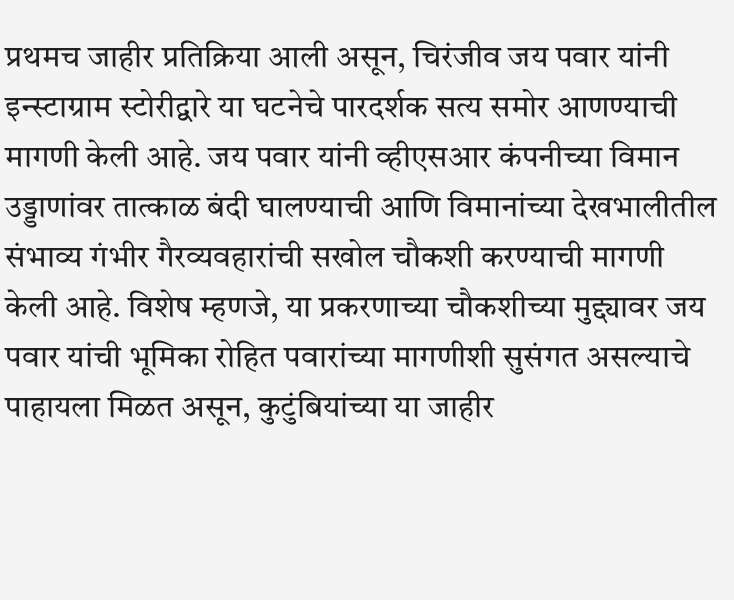प्रथमच जाहीर प्रतिक्रिया आली असून, चिरंजीव जय पवार यांनी इन्स्टाग्राम स्टोरीद्वारे या घटनेचे पारदर्शक सत्य समोर आणण्याची मागणी केली आहे. जय पवार यांनी व्हीएसआर कंपनीच्या विमान उड्डाणांवर तात्काळ बंदी घालण्याची आणि विमानांच्या देखभालीतील संभाव्य गंभीर गैरव्यवहारांची सखोल चौकशी करण्याची मागणी केली आहे. विशेष म्हणजे, या प्रकरणाच्या चौकशीच्या मुद्द्यावर जय पवार यांची भूमिका रोहित पवारांच्या मागणीशी सुसंगत असल्याचे पाहायला मिळत असून, कुटुंबियांच्या या जाहीर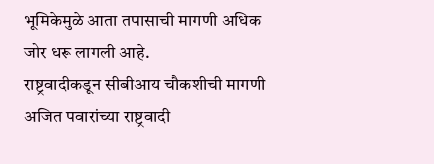भूमिकेमुळे आता तपासाची मागणी अधिक जोर धरू लागली आहे.
राष्ट्रवादीकडून सीबीआय चौकशीची मागणी
अजित पवारांच्या राष्ट्रवादी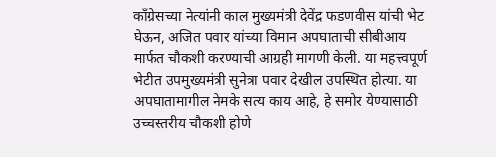काँग्रेसच्या नेत्यांनी काल मुख्यमंत्री देवेंद्र फडणवीस यांची भेट घेऊन, अजित पवार यांच्या विमान अपघाताची सीबीआय मार्फत चौकशी करण्याची आग्रही मागणी केली. या महत्त्वपूर्ण भेटीत उपमुख्यमंत्री सुनेत्रा पवार देखील उपस्थित होत्या. या अपघातामागील नेमके सत्य काय आहे, हे समोर येण्यासाठी उच्चस्तरीय चौकशी होणे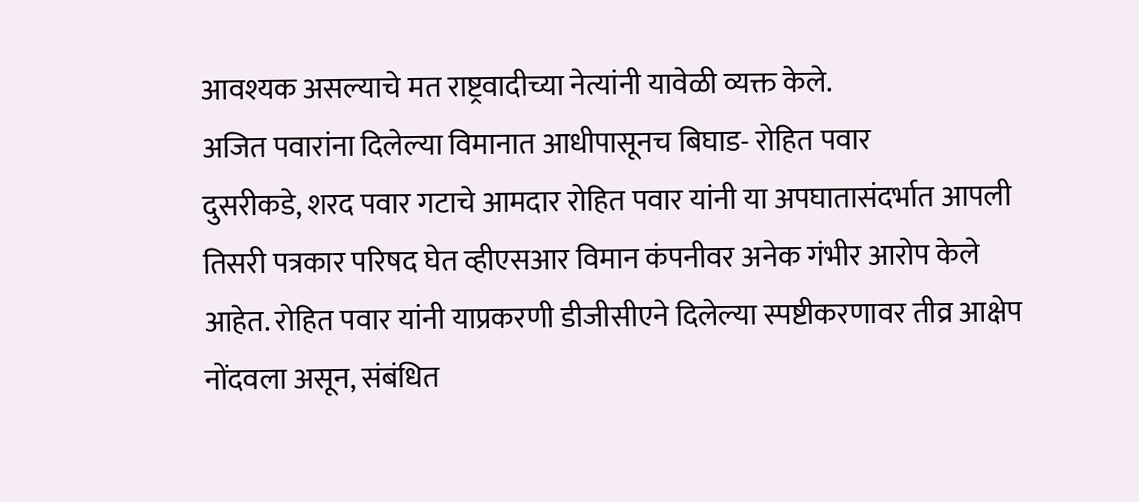आवश्यक असल्याचे मत राष्ट्रवादीच्या नेत्यांनी यावेळी व्यक्त केले.
अजित पवारांना दिलेल्या विमानात आधीपासूनच बिघाड- रोहित पवार
दुसरीकडे, शरद पवार गटाचे आमदार रोहित पवार यांनी या अपघातासंदर्भात आपली तिसरी पत्रकार परिषद घेत व्हीएसआर विमान कंपनीवर अनेक गंभीर आरोप केले आहेत. रोहित पवार यांनी याप्रकरणी डीजीसीएने दिलेल्या स्पष्टीकरणावर तीव्र आक्षेप नोंदवला असून, संबंधित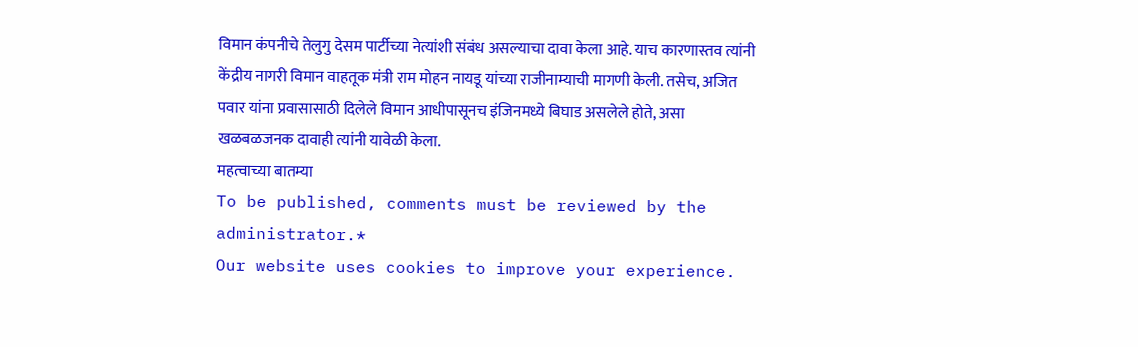विमान कंपनीचे तेलुगु देसम पार्टीच्या नेत्यांशी संबंध असल्याचा दावा केला आहे. याच कारणास्तव त्यांनी केंद्रीय नागरी विमान वाहतूक मंत्री राम मोहन नायडू यांच्या राजीनाम्याची मागणी केली. तसेच, अजित पवार यांना प्रवासासाठी दिलेले विमान आधीपासूनच इंजिनमध्ये बिघाड असलेले होते, असा खळबळजनक दावाही त्यांनी यावेळी केला.
महत्वाच्या बातम्या
To be published, comments must be reviewed by the administrator.*
Our website uses cookies to improve your experience.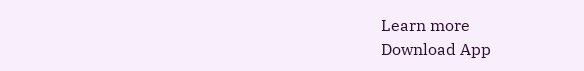Learn more
Download App